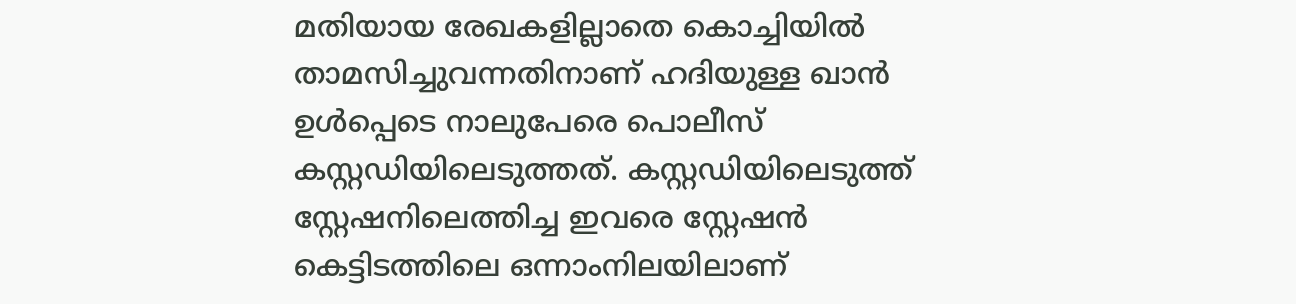മതിയായ രേഖകളില്ലാതെ കൊച്ചിയിൽ താമസിച്ചുവന്നതിനാണ് ഹദിയുള്ള ഖാൻ ഉൾപ്പെടെ നാലുപേരെ പൊലീസ് കസ്റ്റഡിയിലെടുത്തത്. കസ്റ്റഡിയിലെടുത്ത് സ്റ്റേഷനിലെത്തിച്ച ഇവരെ സ്റ്റേഷൻ കെട്ടിടത്തിലെ ഒന്നാംനിലയിലാണ്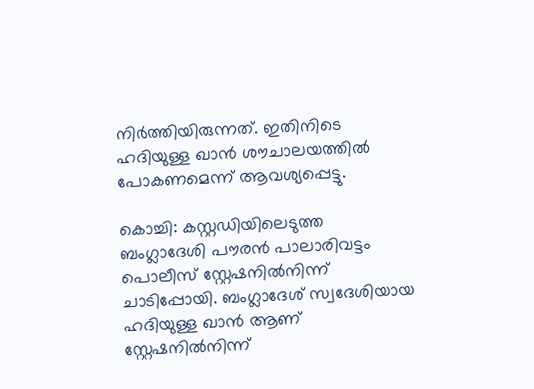നിർത്തിയിരുന്നത്. ഇതിനിടെ ഹദിയുള്ള ഖാൻ ശൗചാലയത്തിൽ പോകണമെന്ന് ആവശ്യപ്പെട്ടു.

കൊച്ചി: കസ്റ്റഡിയിലെടുത്ത ബംഗ്ലാദേശി പൗരൻ പാലാരിവട്ടം പൊലീസ് സ്റ്റേഷനിൽനിന്ന് ചാടിപ്പോയി. ബംഗ്ലാദേശ് സ്വദേശിയായ ഹദിയുള്ള ഖാൻ ആണ് സ്റ്റേഷനിൽനിന്ന്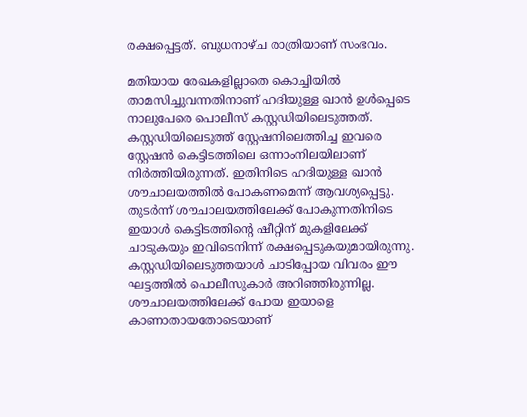രക്ഷപ്പെട്ടത്. ബുധനാഴ്ച രാത്രിയാണ് സംഭവം.

മതിയായ രേഖകളില്ലാതെ കൊച്ചിയിൽ താമസിച്ചുവന്നതിനാണ് ഹദിയുള്ള ഖാൻ ഉൾപ്പെടെ നാലുപേരെ പൊലീസ് കസ്റ്റഡിയിലെടുത്തത്. കസ്റ്റഡിയിലെടുത്ത് സ്റ്റേഷനിലെത്തിച്ച ഇവരെ സ്റ്റേഷൻ കെട്ടിടത്തിലെ ഒന്നാംനിലയിലാണ് നിർത്തിയിരുന്നത്. ഇതിനിടെ ഹദിയുള്ള ഖാൻ ശൗചാലയത്തിൽ പോകണമെന്ന് ആവശ്യപ്പെട്ടു. തുടർന്ന് ശൗചാലയത്തിലേക്ക് പോകുന്നതിനിടെ ഇയാൾ കെട്ടിടത്തിന്റെ ഷീറ്റിന് മുകളിലേക്ക് ചാടുകയും ഇവിടെനിന്ന് രക്ഷപ്പെടുകയുമായിരുന്നു. കസ്റ്റഡിയിലെടുത്തയാൾ ചാടിപ്പോയ വിവരം ഈ ഘട്ടത്തിൽ പൊലീസുകാർ അറിഞ്ഞിരുന്നില്ല. ശൗചാലയത്തിലേക്ക് പോയ ഇയാളെ കാണാതായതോടെയാണ്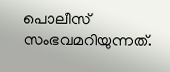പൊലീസ് സംഭവമറിയുന്നത്.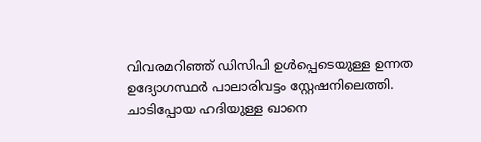വിവരമറിഞ്ഞ് ഡിസിപി ഉൾപ്പെടെയുള്ള ഉന്നത ഉദ്യോഗസ്ഥർ പാലാരിവട്ടം സ്റ്റേഷനിലെത്തി. ചാടിപ്പോയ ഹദിയുള്ള ഖാനെ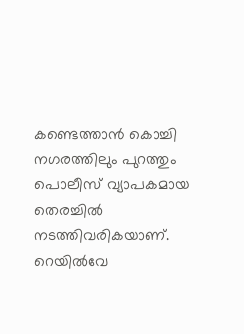കണ്ടെത്താൻ കൊച്ചി നഗരത്തിലും പുറത്തും പൊലീസ് വ്യാപകമായ തെരച്ചിൽ നടത്തിവരികയാണ്. റെയിൽവേ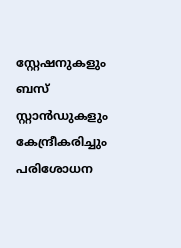സ്റ്റേഷനുകളും ബസ് സ്റ്റാൻഡുകളും കേന്ദ്രീകരിച്ചും പരിശോധന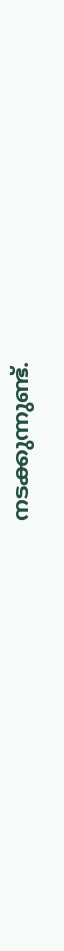നടക്കുന്നുണ്ട്.